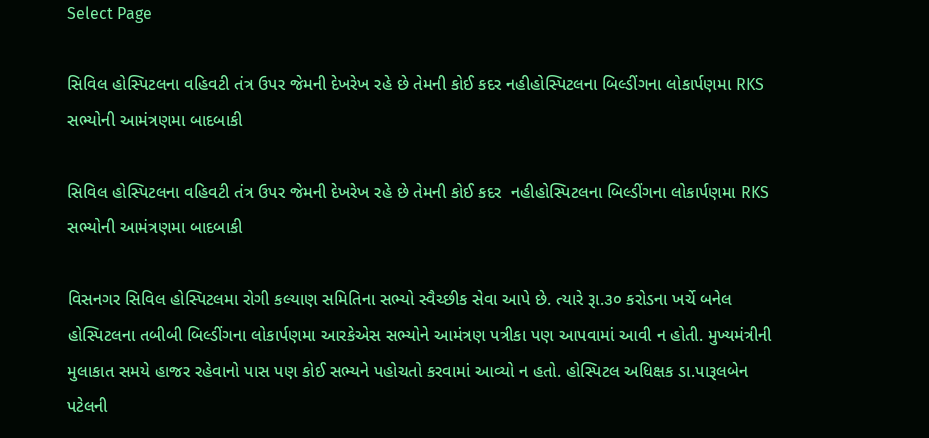Select Page

સિવિલ હોસ્પિટલના વહિવટી તંત્ર ઉપર જેમની દેખરેખ રહે છે તેમની કોઈ કદર નહીહોસ્પિટલના બિલ્ડીંગના લોકાર્પણમા RKS સભ્યોની આમંત્રણમા બાદબાકી

સિવિલ હોસ્પિટલના વહિવટી તંત્ર ઉપર જેમની દેખરેખ રહે છે તેમની કોઈ કદર  નહીહોસ્પિટલના બિલ્ડીંગના લોકાર્પણમા RKS સભ્યોની આમંત્રણમા બાદબાકી

વિસનગર સિવિલ હોસ્પિટલમા રોગી કલ્યાણ સમિતિના સભ્યો સ્વૈચ્છીક સેવા આપે છે. ત્યારે રૂા.૩૦ કરોડના ખર્ચે બનેલ હોસ્પિટલના તબીબી બિલ્ડીંગના લોકાર્પણમા આરકેએસ સભ્યોને આમંત્રણ પત્રીકા પણ આપવામાં આવી ન હોતી. મુખ્યમંત્રીની મુલાકાત સમયે હાજર રહેવાનો પાસ પણ કોઈ સભ્યને પહોચતો કરવામાં આવ્યો ન હતો. હોસ્પિટલ અધિક્ષક ડા.પારૂલબેન પટેલની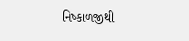નિષ્કાળજીથી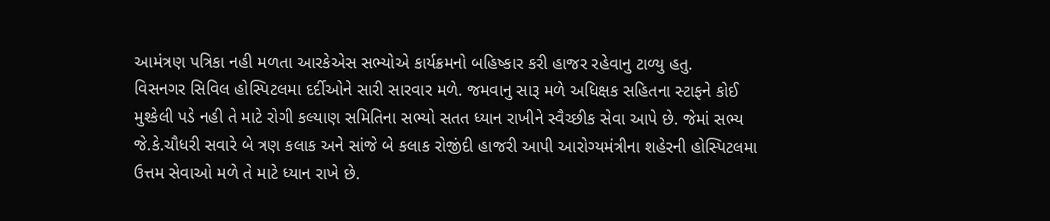આમંત્રણ પત્રિકા નહી મળતા આરકેએસ સભ્યોએ કાર્યક્રમનો બહિષ્કાર કરી હાજર રહેવાનુ ટાળ્યુ હતુ.
વિસનગર સિવિલ હોસ્પિટલમા દર્દીઓને સારી સારવાર મળે. જમવાનુ સારૂ મળે અધિક્ષક સહિતના સ્ટાફને કોઈ મુશ્કેલી પડે નહી તે માટે રોગી કલ્યાણ સમિતિના સભ્યો સતત ધ્યાન રાખીને સ્વૈચ્છીક સેવા આપે છે. જેમાં સભ્ય જે.કે.ચૌધરી સવારે બે ત્રણ કલાક અને સાંજે બે કલાક રોજીંદી હાજરી આપી આરોગ્યમંત્રીના શહેરની હોસ્પિટલમા ઉત્તમ સેવાઓ મળે તે માટે ધ્યાન રાખે છે.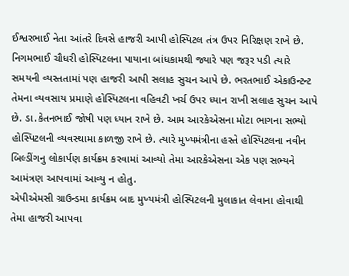ઈશ્વરભાઈ નેતા આંતરે દિવસે હાજરી આપી હોસ્પિટલ તંત્ર ઉપર નિરિક્ષણ રાખે છે. નિગમભાઈ ચૌધરી હોસ્પિટલના પાયાના બાંધકામથી જ્યારે પણ જરૂર પડી ત્યારે સમયની વ્યસ્તતામાં પણ હાજરી આપી સલાહ સુચન આપે છે. ભરતભાઈ એકાઉન્ટન્ટ તેમના વ્યવસાય પ્રમાણે હોસ્પિટલના વહિવટી ખર્ચ ઉપર ધ્યાન રાખી સલાહ સુચન આપે છે. ડા.કેતનભાઈ જોષી પણ ધ્યાન રાખે છે. આમ આરકેએસના મોટા ભાગના સભ્યો હોસ્પિટલની વ્યવસ્થામા કાળજી રાખે છે. ત્યારે મુખ્યમંત્રીના હસ્તે હોસ્પિટલના નવીન બિલ્ડીંગનુ લોકાર્પણ કાર્યક્રમ કરવામાં આવ્યો તેમા આરકેએસના એક પણ સભ્યને આમંત્રણ આપવામાં આવ્યુ ન હોતુ.
એપીએમસી ગ્રાઉન્ડમા કાર્યક્રમ બાદ મુખ્યમંત્રી હોસ્પિટલની મુલાકાત લેવાના હોવાથી તેમા હાજરી આપવા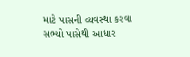માટે પાસની વ્યવસ્થા કરવા સભ્યો પાસેથી આધાર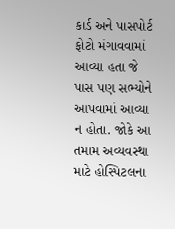કાર્ડ અને પાસપોર્ટ ફોટો મંગાવવામાં આવ્યા હતા જે પાસ પણ સભ્યોને આપવામાં આવ્યા ન હોતા. જોકે આ તમામ અવ્યવસ્થા માટે હોસ્પિટલના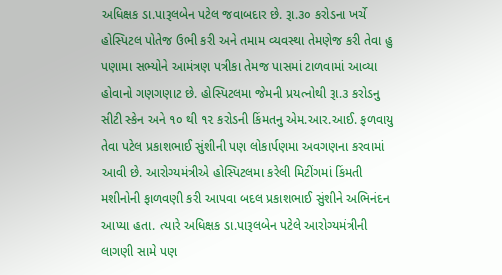અધિક્ષક ડા.પારૂલબેન પટેલ જવાબદાર છે. રૂા.૩૦ કરોડના ખર્ચે હોસ્પિટલ પોતેજ ઉભી કરી અને તમામ વ્યવસ્થા તેમણેજ કરી તેવા હુ પણામા સભ્યોને આમંત્રણ પત્રીકા તેમજ પાસમાં ટાળવામાં આવ્યા હોવાનો ગણગણાટ છે. હોસ્પિટલમા જેમની પ્રયત્નોથી રૂા.૩ કરોડનુ સીટી સ્કેન અને ૧૦ થી ૧૨ કરોડની કિંમતનુ એમ.આર.આઈ. ફળવાયુ તેવા પટેલ પ્રકાશભાઈ સુંશીની પણ લોકાર્પણમા અવગણના કરવામાં આવી છે. આરોગ્યમંત્રીએ હોસ્પિટલમા કરેલી મિટીંગમાં કિંમતી મશીનોની ફાળવણી કરી આપવા બદલ પ્રકાશભાઈ સુંશીને અભિનંદન આપ્યા હતા. ત્યારે અધિક્ષક ડા.પારૂલબેન પટેલે આરોગ્યમંત્રીની લાગણી સામે પણ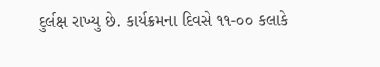દુર્લક્ષ રાખ્યુ છે. કાર્યક્રમના દિવસે ૧૧-૦૦ કલાકે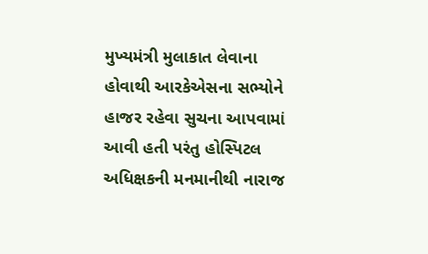મુખ્યમંત્રી મુલાકાત લેવાના હોવાથી આરકેએસના સભ્યોને હાજર રહેવા સુચના આપવામાં આવી હતી પરંતુ હોસ્પિટલ અધિક્ષકની મનમાનીથી નારાજ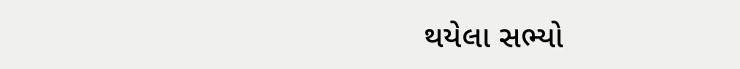થયેલા સભ્યો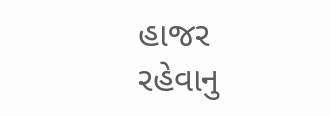હાજર રહેવાનુ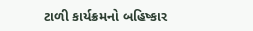ટાળી કાર્યક્રમનો બહિષ્કાર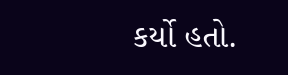કર્યો હતો.